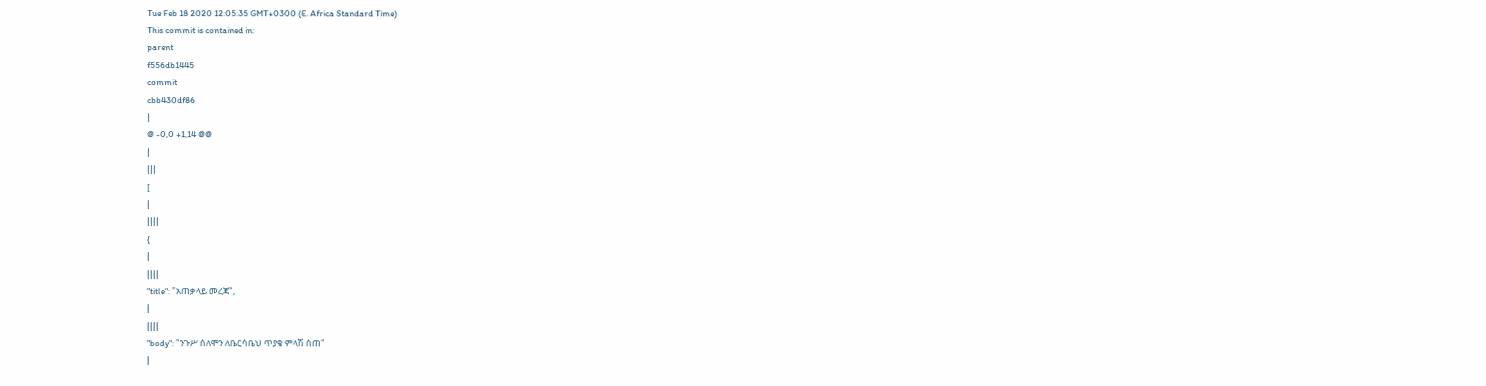Tue Feb 18 2020 12:05:35 GMT+0300 (E. Africa Standard Time)
This commit is contained in:
parent
f556db1445
commit
cbb430df86
|
@ -0,0 +1,14 @@
|
|||
[
|
||||
{
|
||||
"title": "አጠቃላይ መረጃ",
|
||||
"body": "ንጉሥ ሰለሞን ለቤርሳቤህ ጥያቄ ምላሽ ሰጠ"
|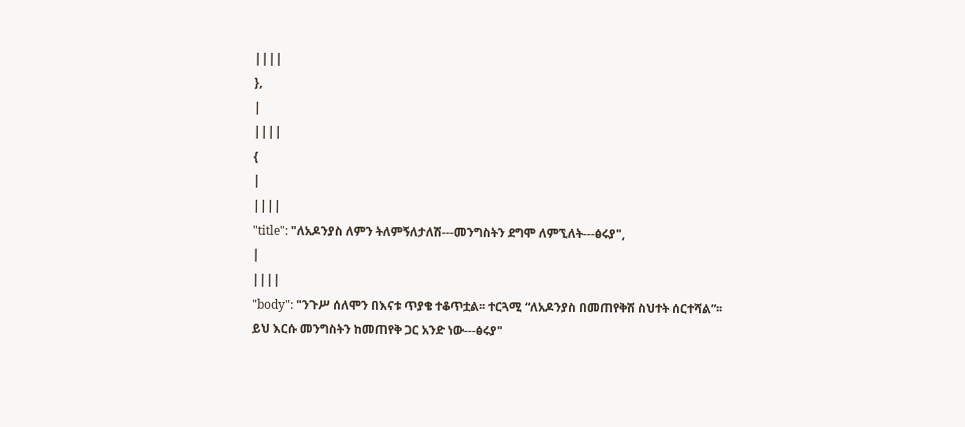||||
},
|
||||
{
|
||||
"title": "ለአዶንያስ ለምን ትለምኝለታለሽ---መንግስትን ደግሞ ለምኚለት---ፅሩያ",
|
||||
"body": "ንጉሥ ሰለሞን በእናቱ ጥያቄ ተቆጥቷል፡፡ ተርጓሚ “ለአዶንያስ በመጠየቅሽ ስህተት ሰርተሻል”፡፡ ይህ እርሱ መንግስትን ከመጠየቅ ጋር አንድ ነው---ፅሩያ"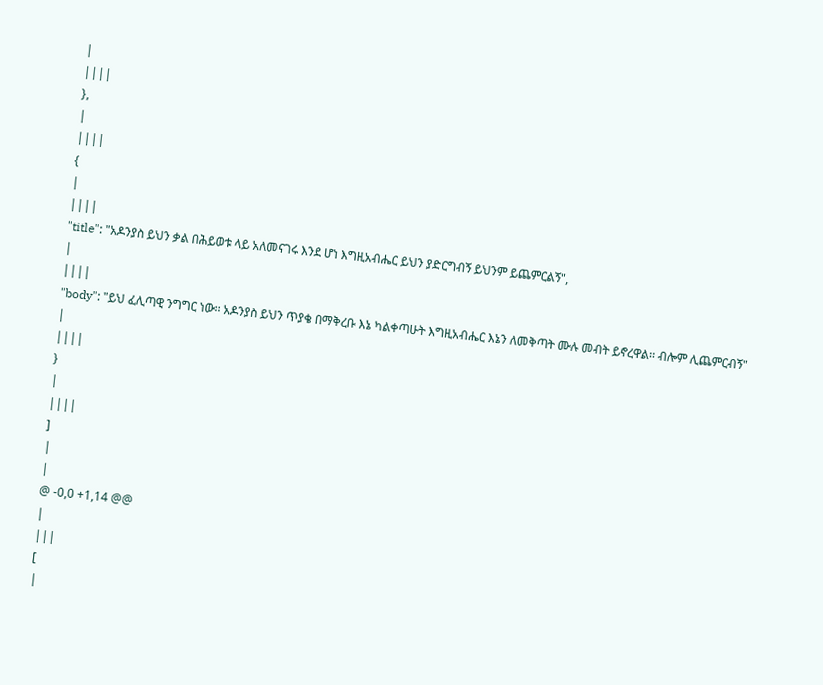|
||||
},
|
||||
{
|
||||
"title": "አዶንያስ ይህን ቃል በሕይወቱ ላይ አለመናገሩ እንደ ሆነ እግዚአብሔር ይህን ያድርግብኝ ይህንም ይጨምርልኝ",
|
||||
"body": "ይህ ፈሊጣዊ ንግግር ነው፡፡ አዶንያስ ይህን ጥያቄ በማቅረቡ እኔ ካልቀጣሁት እግዚአብሔር እኔን ለመቅጣት ሙሉ መብት ይኖረዋል፡፡ ብሎም ሊጨምርብኝ"
|
||||
}
|
||||
]
|
|
@ -0,0 +1,14 @@
|
|||
[
|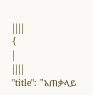||||
{
|
||||
"title": "አጠቃላይ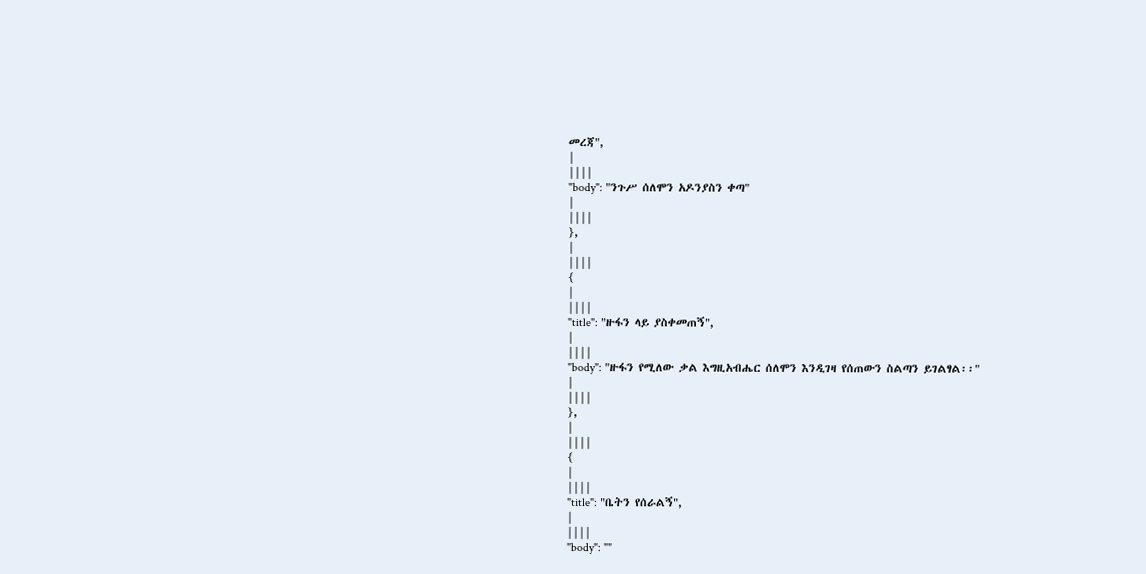መረጃ",
|
||||
"body": "ንጉሥ ሰለሞን አዶንያስን ቀጣ"
|
||||
},
|
||||
{
|
||||
"title": "ዙፋን ላይ ያስቀመጠኝ",
|
||||
"body": "ዙፋን የሚለው ቃል እግዚአብሔር ሰለሞን እንዲገዛ የሰጠውን ስልጣን ይገልፃል፡፡"
|
||||
},
|
||||
{
|
||||
"title": "ቤትን የሰራልኝ",
|
||||
"body": ""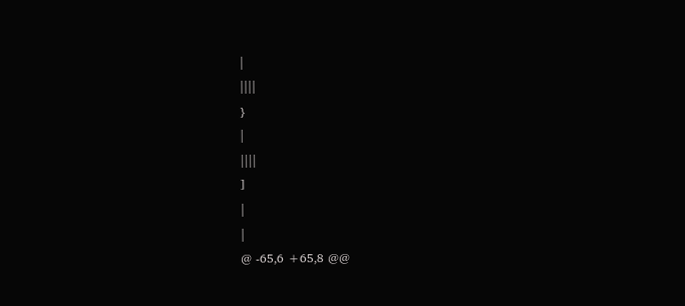|
||||
}
|
||||
]
|
|
@ -65,6 +65,8 @@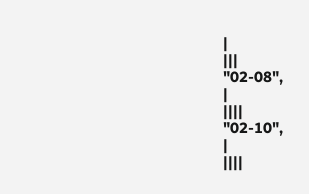|
|||
"02-08",
|
||||
"02-10",
|
||||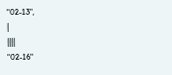"02-13",
|
||||
"02-16"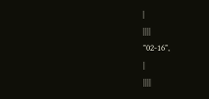|
||||
"02-16",
|
||||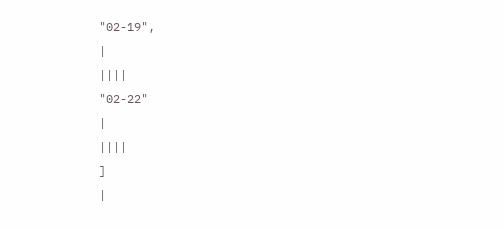"02-19",
|
||||
"02-22"
|
||||
]
|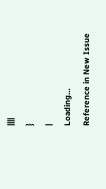||||
}
|
Loading…
Reference in New Issue